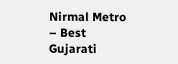Nirmal Metro – Best Gujarati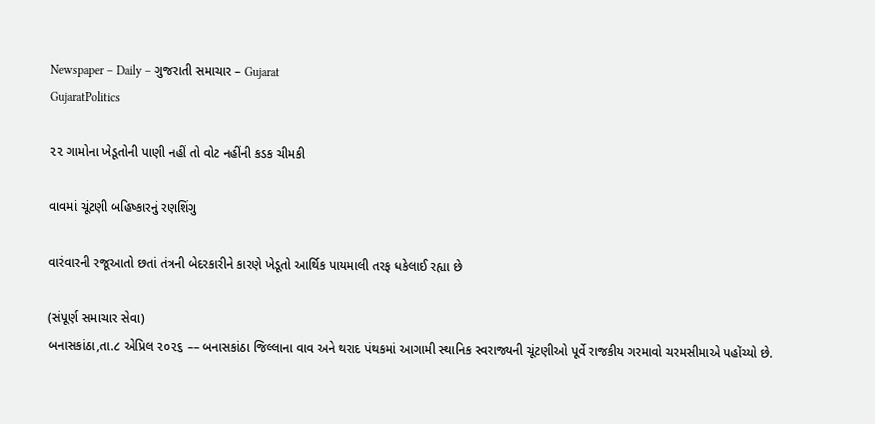Newspaper – Daily – ગુજરાતી સમાચાર – Gujarat
GujaratPolitics

૨૨ ગામોના ખેડૂતોની પાણી નહીં તો વોટ નહીંની કડક ચીમકી

વાવમાં ચૂંટણી બહિષ્કારનું રણશિંગુ

વારંવારની રજૂઆતો છતાં તંત્રની બેદરકારીને કારણે ખેડૂતો આર્થિક પાયમાલી તરફ ધકેલાઈ રહ્યા છે

(સંપૂર્ણ સમાચાર સેવા)
બનાસકાંઠા,તા.૮ એપ્રિલ ૨૦૨૬ –– બનાસકાંઠા જિલ્લાના વાવ અને થરાદ પંથકમાં આગામી સ્થાનિક સ્વરાજ્યની ચૂંટણીઓ પૂર્વે રાજકીય ગરમાવો ચરમસીમાએ પહોંચ્યો છે.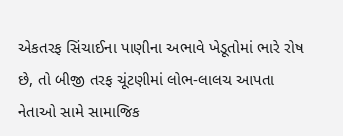એકતરફ સિંચાઈના પાણીના અભાવે ખેડૂતોમાં ભારે રોષ છે, તો બીજી તરફ ચૂંટણીમાં લોભ-લાલચ આપતા નેતાઓ સામે સામાજિક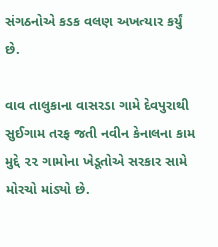સંગઠનોએ કડક વલણ અખત્યાર કર્યું છે.

વાવ તાલુકાના વાસરડા ગામે દેવપુરાથી સુઈગામ તરફ જતી નવીન કેનાલના કામ મુદ્દે ૨૨ ગામોના ખેડૂતોએ સરકાર સામે મોરચો માંડ્યો છે.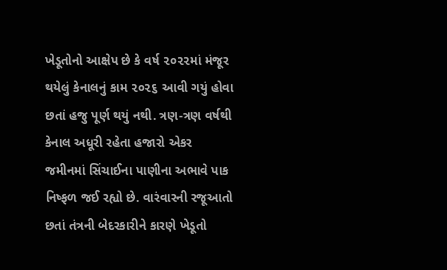ખેડૂતોનો આક્ષેપ છે કે વર્ષ ૨૦૨૨માં મંજૂર થયેલું કેનાલનું કામ ૨૦૨૬ આવી ગયું હોવા છતાં હજુ પૂર્ણ થયું નથી. ત્રણ-ત્રણ વર્ષથી કેનાલ અધૂરી રહેતા હજારો એકર જમીનમાં સિંચાઈના પાણીના અભાવે પાક નિષ્ફળ જઈ રહ્યો છે. વારંવારની રજૂઆતો છતાં તંત્રની બેદરકારીને કારણે ખેડૂતો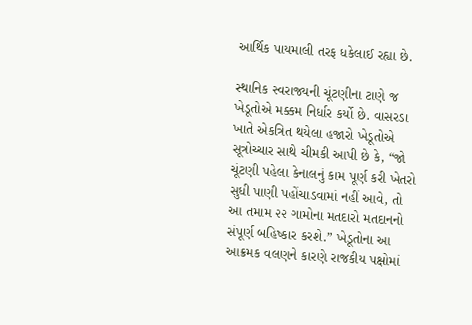આર્થિક પાયમાલી તરફ ધકેલાઈ રહ્યા છે.

સ્થાનિક સ્વરાજ્યની ચૂંટણીના ટાણે જ ખેડૂતોએ મક્કમ નિર્ધાર કર્યો છે. વાસરડા ખાતે એકત્રિત થયેલા હજારો ખેડૂતોએ સૂત્રોચ્ચાર સાથે ચીમકી આપી છે કે, “જો ચૂંટણી પહેલા કેનાલનું કામ પૂર્ણ કરી ખેતરો સુધી પાણી પહોંચાડવામાં નહીં આવે, તો આ તમામ ૨૨ ગામોના મતદારો મતદાનનો સંપૂર્ણ બહિષ્કાર કરશે.” ખેડૂતોના આ આક્રમક વલણને કારણે રાજકીય પક્ષોમાં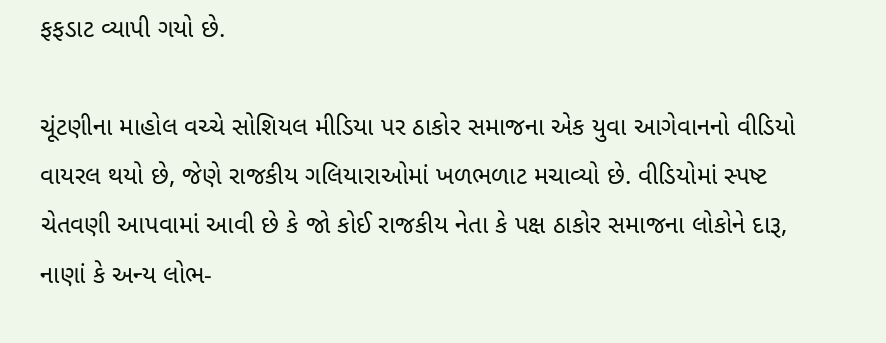ફફડાટ વ્યાપી ગયો છે.

ચૂંટણીના માહોલ વચ્ચે સોશિયલ મીડિયા પર ઠાકોર સમાજના એક યુવા આગેવાનનો વીડિયો વાયરલ થયો છે, જેણે રાજકીય ગલિયારાઓમાં ખળભળાટ મચાવ્યો છે. વીડિયોમાં સ્પષ્ટ ચેતવણી આપવામાં આવી છે કે જો કોઈ રાજકીય નેતા કે પક્ષ ઠાકોર સમાજના લોકોને દારૂ, નાણાં કે અન્ય લોભ-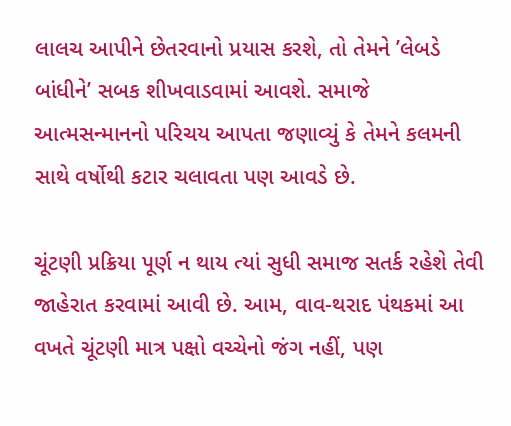લાલચ આપીને છેતરવાનો પ્રયાસ કરશે, તો તેમને ’લેબડે બાંધીને’ સબક શીખવાડવામાં આવશે. સમાજે આત્મસન્માનનો પરિચય આપતા જણાવ્યું કે તેમને કલમની સાથે વર્ષોથી કટાર ચલાવતા પણ આવડે છે.

ચૂંટણી પ્રક્રિયા પૂર્ણ ન થાય ત્યાં સુધી સમાજ સતર્ક રહેશે તેવી જાહેરાત કરવામાં આવી છે. આમ, વાવ-થરાદ પંથકમાં આ વખતે ચૂંટણી માત્ર પક્ષો વચ્ચેનો જંગ નહીં, પણ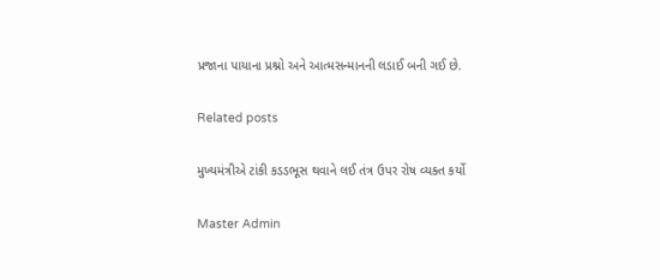પ્રજાના પાયાના પ્રશ્નો અને આત્મસન્માનની લડાઈ બની ગઈ છે.

Related posts

મુખ્યમંત્રીએ ટાંકી કડડભૂસ થવાને લઈ તંત્ર ઉપર રોષ વ્યક્ત કર્યો

Master Admin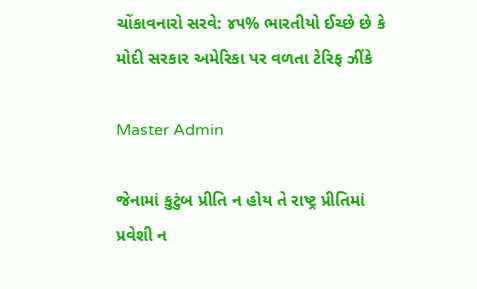ચોંકાવનારો સરવે: ૪૫% ભારતીયો ઈચ્છે છે કે મોદી સરકાર અમેરિકા પર વળતા ટેરિફ ઝીંકે

Master Admin

જેનામાં કુટુંબ પ્રીતિ ન હોય તે રાષ્ટ્ર પ્રીતિમાં પ્રવેશી ન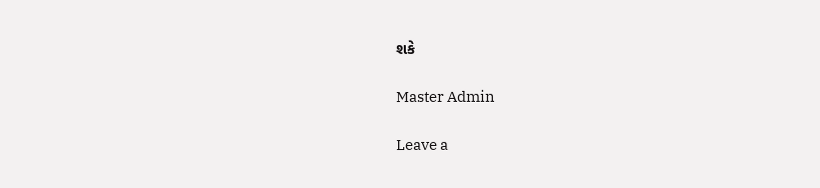શકે

Master Admin

Leave a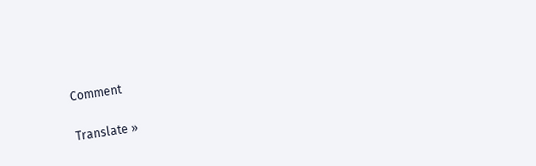Comment

Translate »